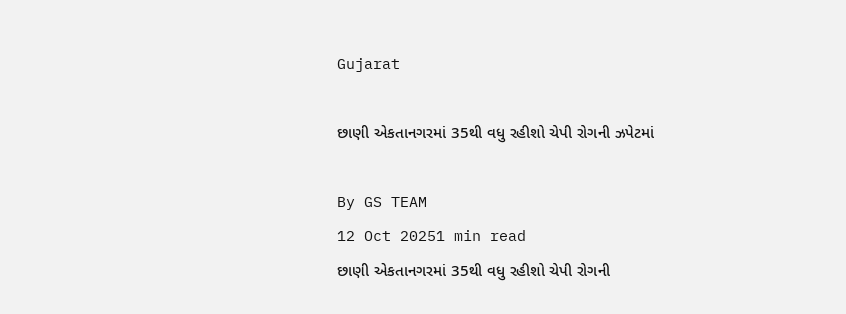Gujarat

છાણી એકતાનગરમાં 35થી વધુ રહીશો ચેપી રોગની ઝપેટમાં

By GS TEAM
12 Oct 20251 min read
છાણી એકતાનગરમાં 35થી વધુ રહીશો ચેપી રોગની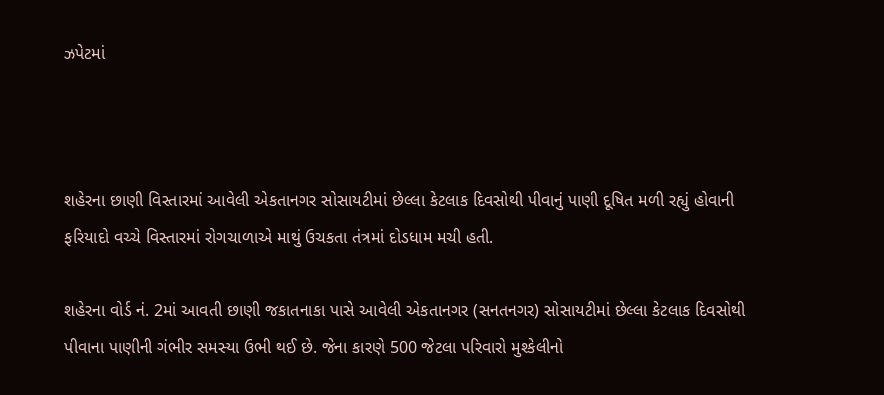ઝપેટમાં



શહેરના છાણી વિસ્તારમાં આવેલી એકતાનગર સોસાયટીમાં છેલ્લા કેટલાક દિવસોથી પીવાનું પાણી દૂષિત મળી રહ્યું હોવાની ફરિયાદો વચ્ચે વિસ્તારમાં રોગચાળાએ માથું ઉચકતા તંત્રમાં દોડધામ મચી હતી.

શહેરના વોર્ડ નં. 2માં આવતી છાણી જકાતનાકા પાસે આવેલી એકતાનગર (સનતનગર) સોસાયટીમાં છેલ્લા કેટલાક દિવસોથી પીવાના પાણીની ગંભીર સમસ્યા ઉભી થઈ છે. જેના કારણે 500 જેટલા પરિવારો મુશ્કેલીનો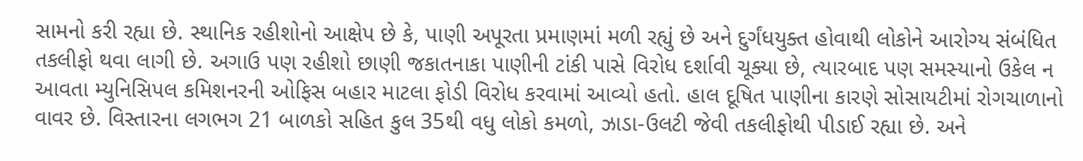સામનો કરી રહ્યા છે. સ્થાનિક રહીશોનો આક્ષેપ છે કે, પાણી અપૂરતા પ્રમાણમાં મળી રહ્યું છે અને દુર્ગંધયુક્ત હોવાથી લોકોને આરોગ્ય સંબંધિત તકલીફો થવા લાગી છે. અગાઉ પણ રહીશો છાણી જકાતનાકા પાણીની ટાંકી પાસે વિરોધ દર્શાવી ચૂક્યા છે, ત્યારબાદ પણ સમસ્યાનો ઉકેલ ન આવતા મ્યુનિસિપલ કમિશનરની ઓફિસ બહાર માટલા ફોડી વિરોધ કરવામાં આવ્યો હતો. હાલ દૂષિત પાણીના કારણે સોસાયટીમાં રોગચાળાનો વાવર છે. વિસ્તારના લગભગ 21 બાળકો સહિત કુલ 35થી વધુ લોકો કમળો, ઝાડા-ઉલટી જેવી તકલીફોથી પીડાઈ રહ્યા છે. અને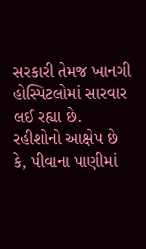સરકારી તેમજ ખાનગી હોસ્પિટલોમાં સારવાર લઈ રહ્યા છે. રહીશોનો આક્ષેપ છે કે, પીવાના પાણીમાં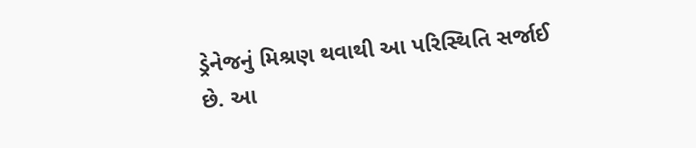ડ્રેનેજનું મિશ્રણ થવાથી આ પરિસ્થિતિ સર્જાઈ છે. આ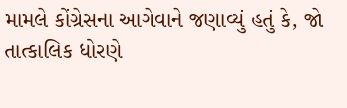મામલે કોંગ્રેસના આગેવાને જણાવ્યું હતું કે, જો તાત્કાલિક ધોરણે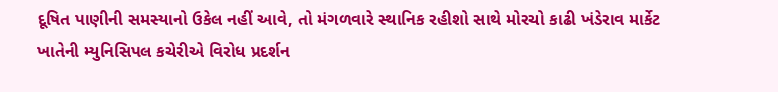દૂષિત પાણીની સમસ્યાનો ઉકેલ નહીં આવે, તો મંગળવારે સ્થાનિક રહીશો સાથે મોરચો કાઢી ખંડેરાવ માર્કેટ ખાતેની મ્યુનિસિપલ કચેરીએ વિરોધ પ્રદર્શન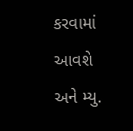કરવામાં આવશે અને મ્યુ.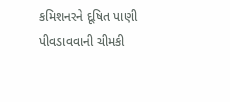કમિશનરને દૂષિત પાણી પીવડાવવાની ચીમકી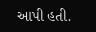આપી હતી.